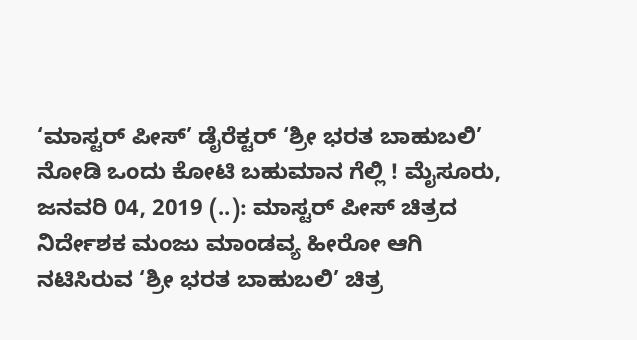‘ಮಾಸ್ಟರ್‌ ಪೀಸ್‌’ ಡೈರೆಕ್ಟರ್ ‘ಶ್ರೀ ಭರತ ಬಾಹುಬಲಿ’ ನೋಡಿ ಒಂದು ಕೋಟಿ ಬಹುಮಾನ ಗೆಲ್ಲಿ ! ಮೈಸೂರು, ಜನವರಿ 04, 2019 (..): ಮಾಸ್ಟರ್‌ ಪೀಸ್‌ ಚಿತ್ರದ ನಿರ್ದೇಶಕ ಮಂಜು ಮಾಂಡವ್ಯ ಹೀರೋ ಆಗಿ ನಟಿಸಿರುವ ‘ಶ್ರೀ ಭರತ ಬಾಹುಬಲಿ’ ಚಿತ್ರ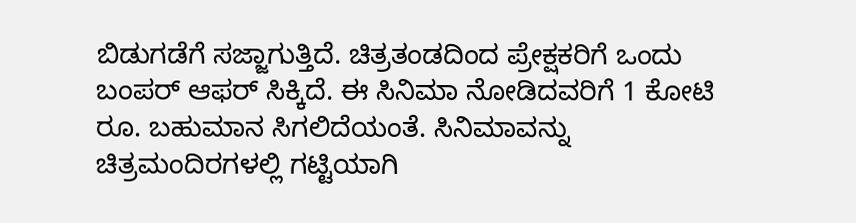ಬಿಡುಗಡೆಗೆ ಸಜ್ಜಾಗುತ್ತಿದೆ. ಚಿತ್ರತಂಡದಿಂದ ಪ್ರೇಕ್ಷಕರಿಗೆ ಒಂದು ಬಂಪರ್‌ ಆಫರ್‌ ಸಿಕ್ಕಿದೆ. ಈ ಸಿನಿಮಾ ನೋಡಿದವರಿಗೆ 1 ಕೋಟಿ ರೂ. ಬಹುಮಾನ ಸಿಗಲಿದೆಯಂತೆ. ಸಿನಿಮಾವನ್ನು ಚಿತ್ರಮಂದಿರಗಳಲ್ಲಿ ಗಟ್ಟಿಯಾಗಿ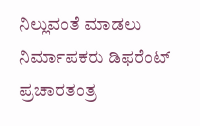ನಿಲ್ಲುವಂತೆ ಮಾಡಲು ನಿರ್ಮಾಪಕರು ಡಿಫರೆಂಟ್‌ ಪ್ರಚಾರತಂತ್ರ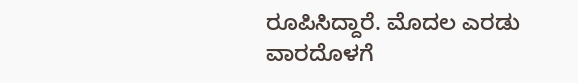ರೂಪಿಸಿದ್ದಾರೆ. ಮೊದಲ ಎರಡು ವಾರದೊಳಗೆ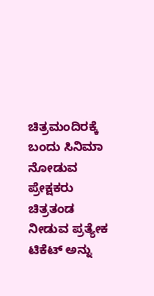ಚಿತ್ರಮಂದಿರಕ್ಕೆ ಬಂದು ಸಿನಿಮಾ ನೋಡುವ ಪ್ರೇಕ್ಷಕರು ಚಿತ್ರತಂಡ ನೀಡುವ ಪ್ರತ್ಯೇಕ ಟಿಕೆಟ್‌ ಅನ್ನು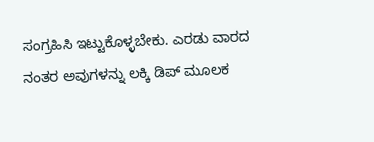ಸಂಗ್ರಹಿಸಿ ಇಟ್ಟುಕೊಳ್ಳಬೇಕು. ಎರಡು ವಾರದ ನಂತರ ಅವುಗಳನ್ನು ಲಕ್ಕಿ ಡಿಪ್‌ ಮೂಲಕ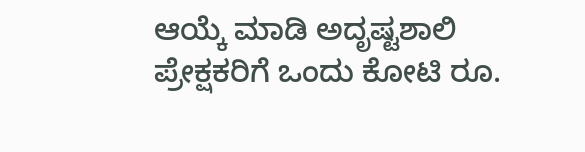ಆಯ್ಕೆ ಮಾಡಿ ಅದೃಷ್ಟಶಾಲಿ ಪ್ರೇಕ್ಷಕರಿಗೆ ಒಂದು ಕೋಟಿ ರೂ.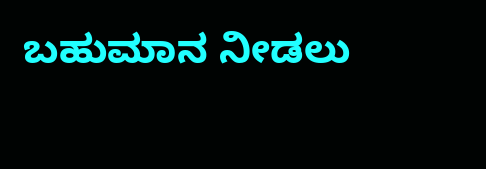ಬಹುಮಾನ ನೀಡಲು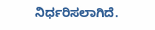ನಿರ್ಧರಿಸಲಾಗಿದೆ.